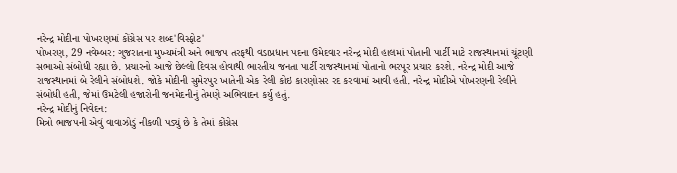નરેન્દ્ર મોદીના પોખરણમાં કોંગ્રેસ પર શબ્દ'વિસ્ફોટ'
પોખરણ, 29 નવેમ્બર: ગુજરાતના મુખ્યમંત્રી અને ભાજપ તરફથી વડાપ્રધાન પદના ઉમેદવાર નરેન્દ્ર મોદી હાલમાં પોતાની પાર્ટી માટે રાજસ્થાનમાં ચૂંટણી સભાઓ સંબોધી રહ્યા છે. પ્રચારનો આજે છેલ્લો દિવસ હોવાથી ભારતીય જનતા પાર્ટી રાજસ્થાનમાં પોતાનો ભરપૂર પ્રચાર કરશે. નરેન્દ્ર મોદી આજે રાજસ્થાનમાં બે રેલીને સંબોધશે. જોકે મોદીની સુમેરપુર ખાતેની એક રેલી કોઇ કારણોસર રદ કરવામાં આવી હતી. નરેન્દ્ર મોદીએ પોખરણની રેલીને સંબોધી હતી, જેમાં ઉમટેલી હજારોની જનમેદનીનું તેમણે અભિવાદન કર્યુ હતું.
નરેન્દ્ર મોદીનું નિવેદન:
મિત્રો ભાજપની એવું વાવાઝોડું નીકળી પડ્યું છે કે તેમાં કોંગ્રેસ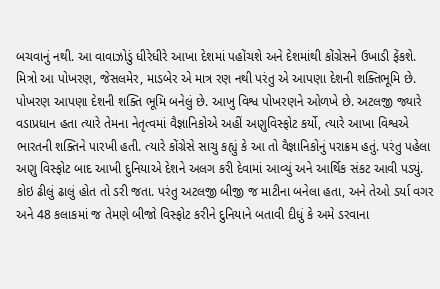બચવાનું નથી. આ વાવાઝોડું ધીરેધીરે આખા દેશમાં પહોંચશે અને દેશમાંથી કોંગ્રેસને ઉખાડી ફેંકશે.
મિત્રો આ પોખરણ, જેસલમેર, માડબેર એ માત્ર રણ નથી પરંતુ એ આપણા દેશની શક્તિભૂમિ છે. પોખરણ આપણા દેશની શક્તિ ભૂમિ બનેલું છે. આખુ વિશ્વ પોખરણને ઓળખે છે. અટલજી જ્યારે વડાપ્રધાન હતા ત્યારે તેમના નેતૃત્વમાં વૈજ્ઞાનિકોએ અહીં અણુવિસ્ફોટ કર્યો, ત્યારે આખા વિશ્વએ ભારતની શક્તિને પારખી હતી. ત્યારે કોંગ્રેસે સાચુ કહ્યું કે આ તો વૈજ્ઞાનિકોનું પરાક્રમ હતું. પરંતુ પહેલા અણુ વિસ્ફોટ બાદ આખી દુનિયાએ દેશને અલગ કરી દેવામાં આવ્યું અને આર્થિક સંકટ આવી પડ્યું. કોઇ ઢીલું ઢાલું હોત તો ડરી જતા. પરંતુ અટલજી બીજી જ માટીના બનેલા હતા, અને તેઓ ડર્યા વગર અને 48 કલાકમાં જ તેમણે બીજો વિસ્ફોટ કરીને દુનિયાને બતાવી દીધું કે અમે ડરવાના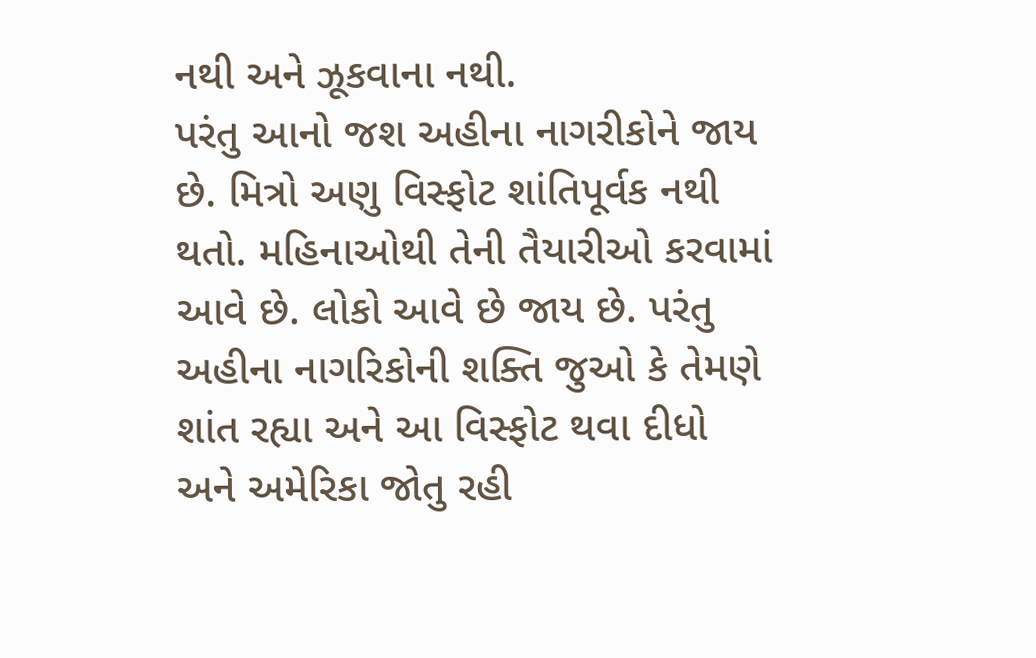નથી અને ઝૂકવાના નથી.
પરંતુ આનો જશ અહીના નાગરીકોને જાય છે. મિત્રો અણુ વિસ્ફોટ શાંતિપૂર્વક નથી થતો. મહિનાઓથી તેની તૈયારીઓ કરવામાં આવે છે. લોકો આવે છે જાય છે. પરંતુ અહીના નાગરિકોની શક્તિ જુઓ કે તેમણે શાંત રહ્યા અને આ વિસ્ફોટ થવા દીધો અને અમેરિકા જોતુ રહી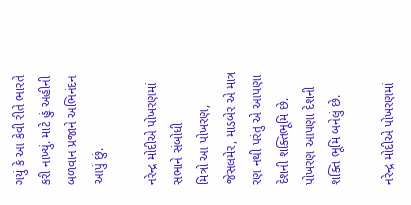ગયું કે આ કેવી રીતે ભારતે કરી નાખ્યું. માટે હું અહીની બળવાન પ્રજાને અભિનંદન આપું છું.

નરેન્દ્ર મોદીએ પોખરણમાં સભાને સંબોધી
મિત્રો આ પોખરણ, જેસલમેર, માડબેર એ માત્ર રણ નથી પરંતુ એ આપણા દેશની શક્તિભૂમિ છે. પોખરણ આપણા દેશની શક્તિ ભૂમિ બનેલું છે.

નરેન્દ્ર મોદીએ પોખરણમાં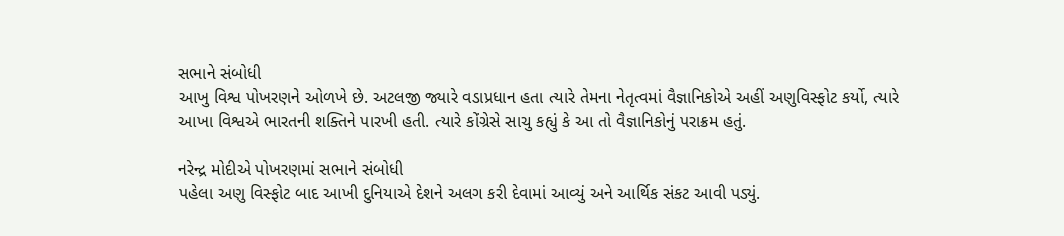સભાને સંબોધી
આખુ વિશ્વ પોખરણને ઓળખે છે. અટલજી જ્યારે વડાપ્રધાન હતા ત્યારે તેમના નેતૃત્વમાં વૈજ્ઞાનિકોએ અહીં અણુવિસ્ફોટ કર્યો, ત્યારે આખા વિશ્વએ ભારતની શક્તિને પારખી હતી. ત્યારે કોંગ્રેસે સાચુ કહ્યું કે આ તો વૈજ્ઞાનિકોનું પરાક્રમ હતું.

નરેન્દ્ર મોદીએ પોખરણમાં સભાને સંબોધી
પહેલા અણુ વિસ્ફોટ બાદ આખી દુનિયાએ દેશને અલગ કરી દેવામાં આવ્યું અને આર્થિક સંકટ આવી પડ્યું.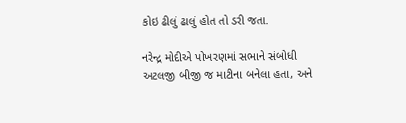કોઇ ઢીલું ઢાલું હોત તો ડરી જતા.

નરેન્દ્ર મોદીએ પોખરણમાં સભાને સંબોધી
અટલજી બીજી જ માટીના બનેલા હતા, અને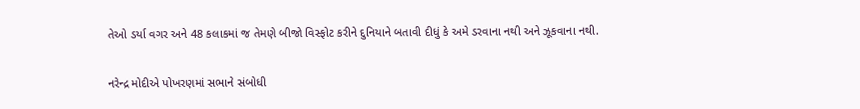તેઓ ડર્યા વગર અને 48 કલાકમાં જ તેમણે બીજો વિસ્ફોટ કરીને દુનિયાને બતાવી દીધું કે અમે ડરવાના નથી અને ઝૂકવાના નથી.

નરેન્દ્ર મોદીએ પોખરણમાં સભાને સંબોધી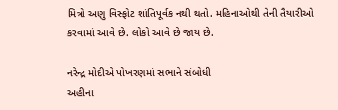મિત્રો અણુ વિસ્ફોટ શાંતિપૂર્વક નથી થતો. મહિનાઓથી તેની તૈયારીઓ કરવામાં આવે છે. લોકો આવે છે જાય છે.

નરેન્દ્ર મોદીએ પોખરણમાં સભાને સંબોધી
અહીના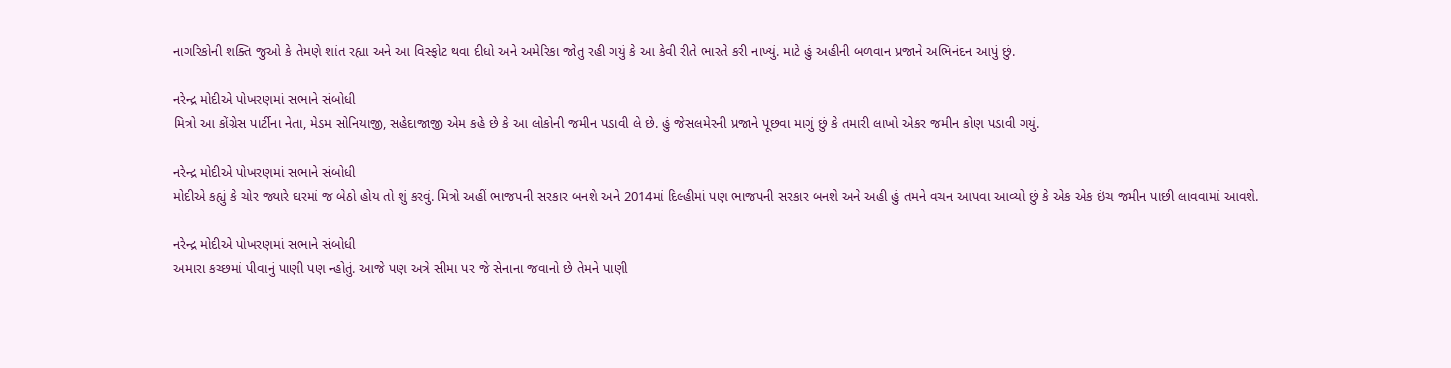નાગરિકોની શક્તિ જુઓ કે તેમણે શાંત રહ્યા અને આ વિસ્ફોટ થવા દીધો અને અમેરિકા જોતુ રહી ગયું કે આ કેવી રીતે ભારતે કરી નાખ્યું. માટે હું અહીની બળવાન પ્રજાને અભિનંદન આપું છું.

નરેન્દ્ર મોદીએ પોખરણમાં સભાને સંબોધી
મિત્રો આ કોંગ્રેસ પાર્ટીના નેતા, મેડમ સોનિયાજી, સહેદાજાજી એમ કહે છે કે આ લોકોની જમીન પડાવી લે છે. હું જેસલમેરની પ્રજાને પૂછવા માગું છું કે તમારી લાખો એકર જમીન કોણ પડાવી ગયું.

નરેન્દ્ર મોદીએ પોખરણમાં સભાને સંબોધી
મોદીએ કહ્યું કે ચોર જ્યારે ઘરમાં જ બેઠો હોય તો શું કરવું. મિત્રો અહીં ભાજપની સરકાર બનશે અને 2014માં દિલ્હીમાં પણ ભાજપની સરકાર બનશે અને અહી હું તમને વચન આપવા આવ્યો છું કે એક એક ઇંચ જમીન પાછી લાવવામાં આવશે.

નરેન્દ્ર મોદીએ પોખરણમાં સભાને સંબોધી
અમારા કચ્છમાં પીવાનું પાણી પણ ન્હોતું. આજે પણ અત્રે સીમા પર જે સેનાના જવાનો છે તેમને પાણી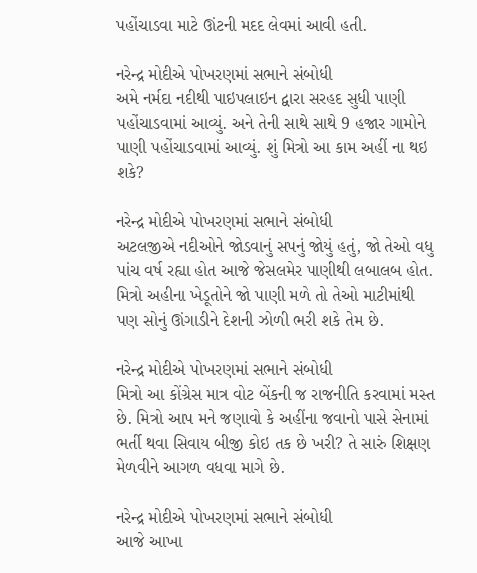પહોંચાડવા માટે ઊંટની મદદ લેવમાં આવી હતી.

નરેન્દ્ર મોદીએ પોખરણમાં સભાને સંબોધી
અમે નર્મદા નદીથી પાઇપલાઇન દ્વારા સરહદ સુધી પાણી પહોંચાડવામાં આવ્યું. અને તેની સાથે સાથે 9 હજાર ગામોને પાણી પહોંચાડવામાં આવ્યું. શું મિત્રો આ કામ અહીં ના થઇ શકે?

નરેન્દ્ર મોદીએ પોખરણમાં સભાને સંબોધી
અટલજીએ નદીઓને જોડવાનું સપનું જોયું હતું, જો તેઓ વધુ પાંચ વર્ષ રહ્યા હોત આજે જેસલમેર પાણીથી લબાલબ હોત. મિત્રો અહીના ખેડૂતોને જો પાણી મળે તો તેઓ માટીમાંથી પણ સોનું ઊંગાડીને દેશની ઝોળી ભરી શકે તેમ છે.

નરેન્દ્ર મોદીએ પોખરણમાં સભાને સંબોધી
મિત્રો આ કોંગ્રેસ માત્ર વોટ બેંકની જ રાજનીતિ કરવામાં મસ્ત છે. મિત્રો આપ મને જણાવો કે અહીંના જવાનો પાસે સેનામાં ભર્તી થવા સિવાય બીજી કોઇ તક છે ખરી? તે સારું શિક્ષણ મેળવીને આગળ વધવા માગે છે.

નરેન્દ્ર મોદીએ પોખરણમાં સભાને સંબોધી
આજે આખા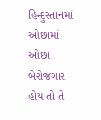હિન્દુસ્તાનમાં ઓછામાં ઓછા બેરોજગાર હોય તો તે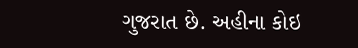ગુજરાત છે. અહીના કોઇ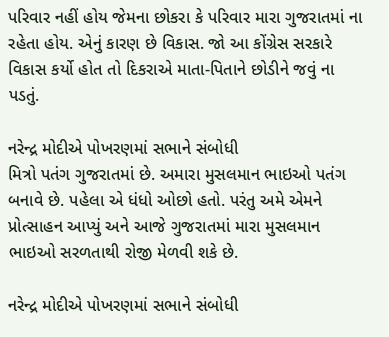પરિવાર નહીં હોય જેમના છોકરા કે પરિવાર મારા ગુજરાતમાં ના રહેતા હોય. એનું કારણ છે વિકાસ. જો આ કોંગ્રેસ સરકારે વિકાસ કર્યો હોત તો દિકરાએ માતા-પિતાને છોડીને જવું ના પડતું.

નરેન્દ્ર મોદીએ પોખરણમાં સભાને સંબોધી
મિત્રો પતંગ ગુજરાતમાં છે. અમારા મુસલમાન ભાઇઓ પતંગ બનાવે છે. પહેલા એ ધંધો ઓછો હતો. પરંતુ અમે એમને પ્રોત્સાહન આપ્યું અને આજે ગુજરાતમાં મારા મુસલમાન ભાઇઓ સરળતાથી રોજી મેળવી શકે છે.

નરેન્દ્ર મોદીએ પોખરણમાં સભાને સંબોધી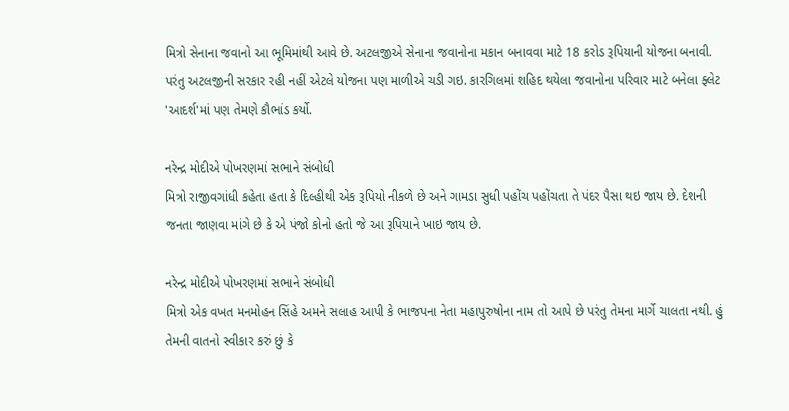મિત્રો સેનાના જવાનો આ ભૂમિમાંથી આવે છે. અટલજીએ સેનાના જવાનોના મકાન બનાવવા માટે 18 કરોડ રૂપિયાની યોજના બનાવી. પરંતુ અટલજીની સરકાર રહી નહીં એટલે યોજના પણ માળીએ ચડી ગઇ. કારગિલમાં શહિદ થયેલા જવાનોના પરિવાર માટે બનેલા ફ્લેટ 'આદર્શ'માં પણ તેમણે કૌભાંડ કર્યો.

નરેન્દ્ર મોદીએ પોખરણમાં સભાને સંબોધી
મિત્રો રાજીવગાંધી કહેતા હતા કે દિલ્હીથી એક રૂપિયો નીકળે છે અને ગામડા સુધી પહોંચ પહોંચતા તે પંદર પૈસા થઇ જાય છે. દેશની જનતા જાણવા માંગે છે કે એ પંજો કોનો હતો જે આ રૂપિયાને ખાઇ જાય છે.

નરેન્દ્ર મોદીએ પોખરણમાં સભાને સંબોધી
મિત્રો એક વખત મનમોહન સિંહે અમને સલાહ આપી કે ભાજપના નેતા મહાપુરુષોના નામ તો આપે છે પરંતુ તેમના માર્ગે ચાલતા નથી. હું તેમની વાતનો સ્વીકાર કરું છું કે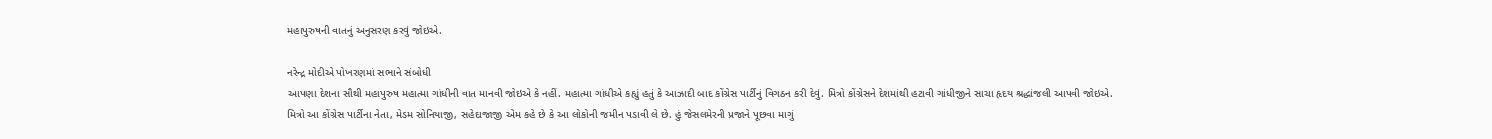મહાપુરુષની વાતનું અનુસરણ કરવું જોઇએ.

નરેન્દ્ર મોદીએ પોખરણમાં સભાને સંબોધી
આપણા દેશના સૌથી મહાપુરુષ મહાત્મા ગાંધીની વાત માનવી જોઇએ કે નહીં. મહાત્મા ગાંધીએ કહ્યું હતું કે આઝાદી બાદ કોંગ્રેસ પાર્ટીનું વિગઠન કરી દેવું. મિત્રો કોંગ્રેસને દેશમાંથી હટાવી ગાંધીજીને સાચા હૃદય શ્રદ્ધાંજલી આપવી જોઇએ.
મિત્રો આ કોંગ્રેસ પાર્ટીના નેતા, મેડમ સોનિયાજી, સહેદાજાજી એમ કહે છે કે આ લોકોની જમીન પડાવી લે છે. હું જેસલમેરની પ્રજાને પૂછવા માગું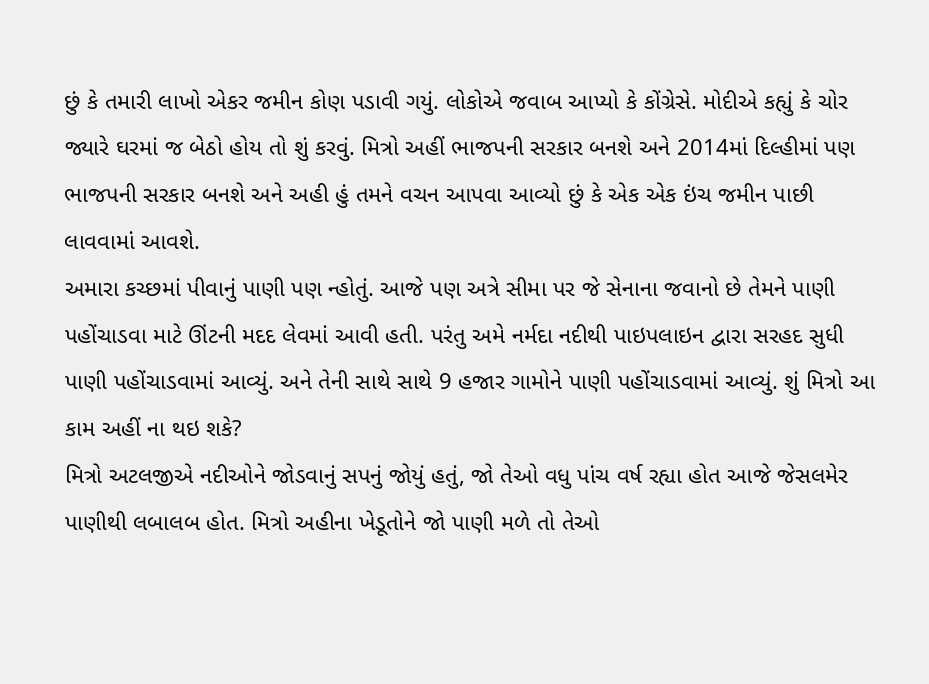છું કે તમારી લાખો એકર જમીન કોણ પડાવી ગયું. લોકોએ જવાબ આપ્યો કે કોંગ્રેસે. મોદીએ કહ્યું કે ચોર જ્યારે ઘરમાં જ બેઠો હોય તો શું કરવું. મિત્રો અહીં ભાજપની સરકાર બનશે અને 2014માં દિલ્હીમાં પણ ભાજપની સરકાર બનશે અને અહી હું તમને વચન આપવા આવ્યો છું કે એક એક ઇંચ જમીન પાછી લાવવામાં આવશે.
અમારા કચ્છમાં પીવાનું પાણી પણ ન્હોતું. આજે પણ અત્રે સીમા પર જે સેનાના જવાનો છે તેમને પાણી પહોંચાડવા માટે ઊંટની મદદ લેવમાં આવી હતી. પરંતુ અમે નર્મદા નદીથી પાઇપલાઇન દ્વારા સરહદ સુધી પાણી પહોંચાડવામાં આવ્યું. અને તેની સાથે સાથે 9 હજાર ગામોને પાણી પહોંચાડવામાં આવ્યું. શું મિત્રો આ કામ અહીં ના થઇ શકે?
મિત્રો અટલજીએ નદીઓને જોડવાનું સપનું જોયું હતું, જો તેઓ વધુ પાંચ વર્ષ રહ્યા હોત આજે જેસલમેર પાણીથી લબાલબ હોત. મિત્રો અહીના ખેડૂતોને જો પાણી મળે તો તેઓ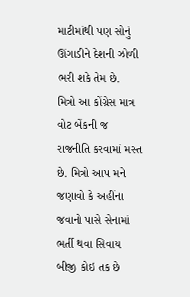માટીમાંથી પણ સોનું ઊંગાડીને દેશની ઝોળી ભરી શકે તેમ છે.
મિત્રો આ કોંગ્રેસ માત્ર વોટ બેંકની જ રાજનીતિ કરવામાં મસ્ત છે. મિત્રો આપ મને જણાવો કે અહીંના જવાનો પાસે સેનામાં ભર્તી થવા સિવાય બીજી કોઇ તક છે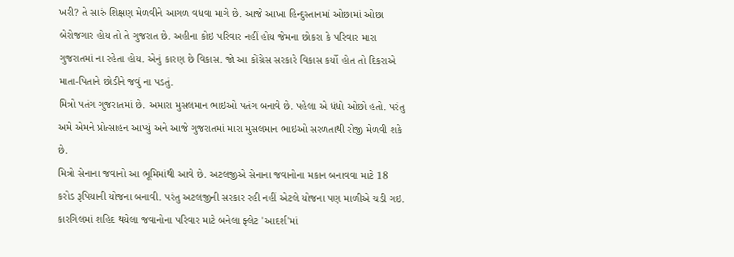ખરી? તે સારું શિક્ષણ મેળવીને આગળ વધવા માગે છે. આજે આખા હિન્દુસ્તાનમાં ઓછામાં ઓછા બેરોજગાર હોય તો તે ગુજરાત છે. અહીના કોઇ પરિવાર નહીં હોય જેમના છોકરા કે પરિવાર મારા ગુજરાતમાં ના રહેતા હોય. એનું કારણ છે વિકાસ. જો આ કોંગ્રેસ સરકારે વિકાસ કર્યો હોત તો દિકરાએ માતા-પિતાને છોડીને જવું ના પડતું.
મિત્રો પતંગ ગુજરાતમાં છે. અમારા મુસલમાન ભાઇઓ પતંગ બનાવે છે. પહેલા એ ધંધો ઓછો હતો. પરંતુ અમે એમને પ્રોત્સાહન આપ્યું અને આજે ગુજરાતમાં મારા મુસલમાન ભાઇઓ સરળતાથી રોજી મેળવી શકે છે.
મિત્રો સેનાના જવાનો આ ભૂમિમાંથી આવે છે. અટલજીએ સેનાના જવાનોના મકાન બનાવવા માટે 18 કરોડ રૂપિયાની યોજના બનાવી. પરંતુ અટલજીની સરકાર રહી નહીં એટલે યોજના પણ માળીએ ચડી ગઇ. કારગિલમાં શહિદ થયેલા જવાનોના પરિવાર માટે બનેલા ફ્લેટ 'આદર્શ'માં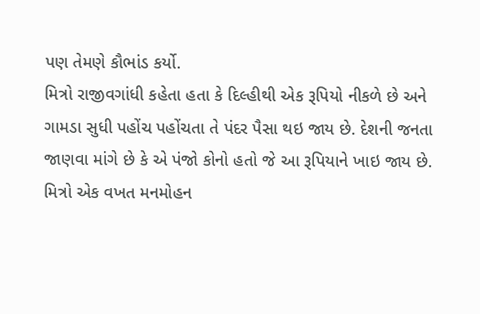પણ તેમણે કૌભાંડ કર્યો.
મિત્રો રાજીવગાંધી કહેતા હતા કે દિલ્હીથી એક રૂપિયો નીકળે છે અને ગામડા સુધી પહોંચ પહોંચતા તે પંદર પૈસા થઇ જાય છે. દેશની જનતા જાણવા માંગે છે કે એ પંજો કોનો હતો જે આ રૂપિયાને ખાઇ જાય છે.
મિત્રો એક વખત મનમોહન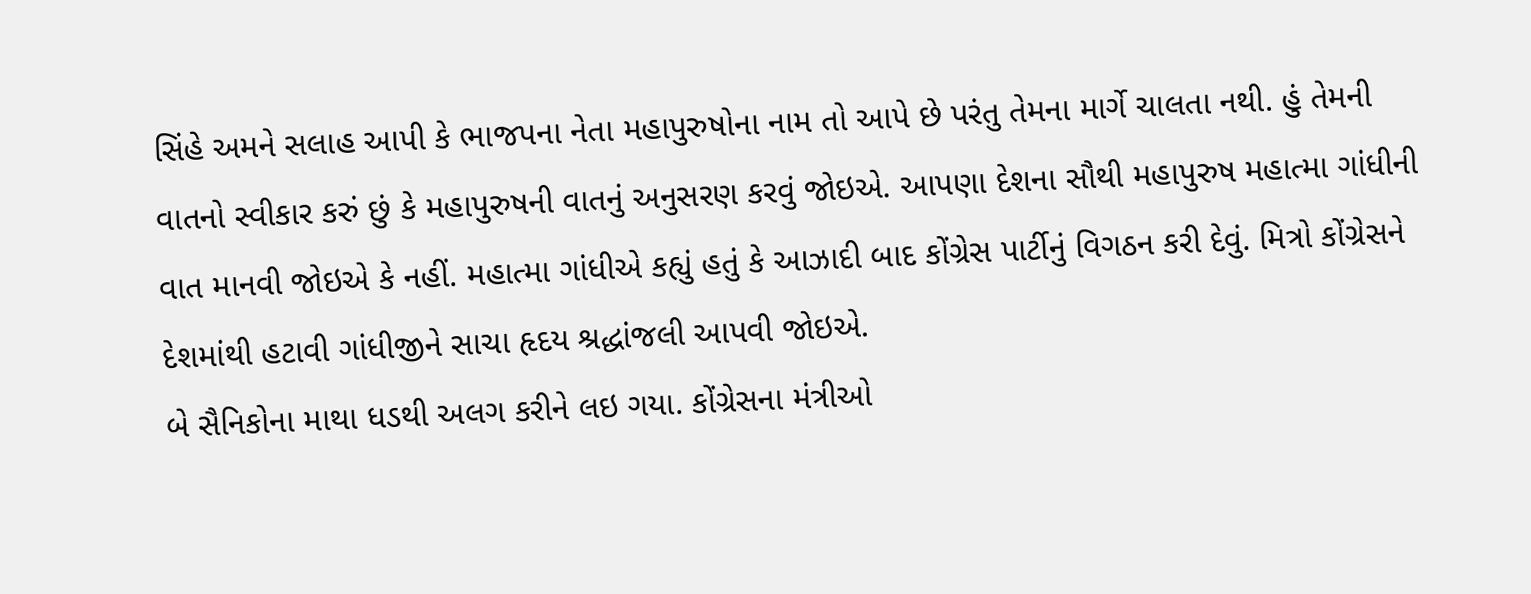સિંહે અમને સલાહ આપી કે ભાજપના નેતા મહાપુરુષોના નામ તો આપે છે પરંતુ તેમના માર્ગે ચાલતા નથી. હું તેમની વાતનો સ્વીકાર કરું છું કે મહાપુરુષની વાતનું અનુસરણ કરવું જોઇએ. આપણા દેશના સૌથી મહાપુરુષ મહાત્મા ગાંધીની વાત માનવી જોઇએ કે નહીં. મહાત્મા ગાંધીએ કહ્યું હતું કે આઝાદી બાદ કોંગ્રેસ પાર્ટીનું વિગઠન કરી દેવું. મિત્રો કોંગ્રેસને દેશમાંથી હટાવી ગાંધીજીને સાચા હૃદય શ્રદ્ધાંજલી આપવી જોઇએ.
બે સૈનિકોના માથા ધડથી અલગ કરીને લઇ ગયા. કોંગ્રેસના મંત્રીઓ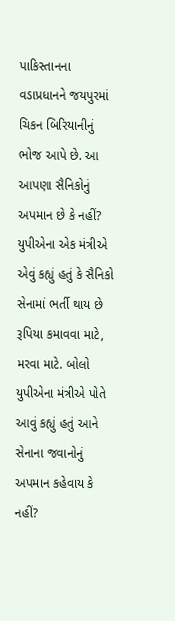પાકિસ્તાનના વડાપ્રધાનને જયપુરમાં ચિકન બિરિયાનીનું ભોજ આપે છે. આ આપણા સૈનિકોનું અપમાન છે કે નહીં? યુપીએના એક મંત્રીએ એવું કહ્યું હતું કે સૈનિકો સેનામાં ભર્તી થાય છે રૂપિયા કમાવવા માટે, મરવા માટે. બોલો યુપીએના મંત્રીએ પોતે આવું કહ્યું હતું આને સેનાના જવાનોનું અપમાન કહેવાય કે નહીં?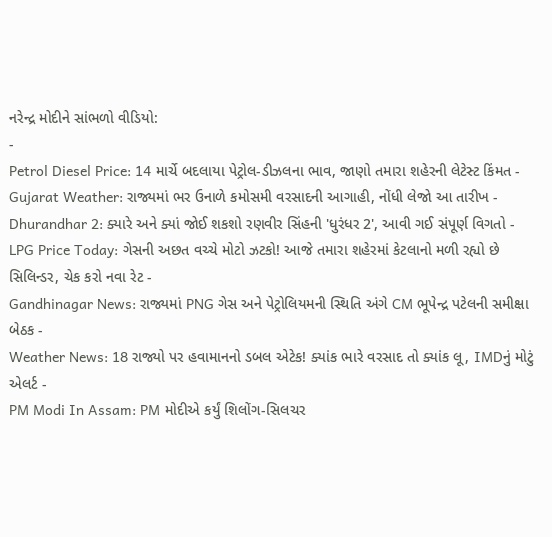નરેન્દ્ર મોદીને સાંભળો વીડિયો:
-
Petrol Diesel Price: 14 માર્ચે બદલાયા પેટ્રોલ-ડીઝલના ભાવ, જાણો તમારા શહેરની લેટેસ્ટ કિંમત -
Gujarat Weather: રાજ્યમાં ભર ઉનાળે કમોસમી વરસાદની આગાહી, નોંધી લેજો આ તારીખ -
Dhurandhar 2: ક્યારે અને ક્યાં જોઈ શકશો રણવીર સિંહની 'ધુરંધર 2', આવી ગઈ સંપૂર્ણ વિગતો -
LPG Price Today: ગેસની અછત વચ્ચે મોટો ઝટકો! આજે તમારા શહેરમાં કેટલાનો મળી રહ્યો છે સિલિન્ડર, ચેક કરો નવા રેટ -
Gandhinagar News: રાજ્યમાં PNG ગેસ અને પેટ્રોલિયમની સ્થિતિ અંગે CM ભૂપેન્દ્ર પટેલની સમીક્ષા બેઠક -
Weather News: 18 રાજ્યો પર હવામાનનો ડબલ એટેક! ક્યાંક ભારે વરસાદ તો ક્યાંક લૂ, IMDનું મોટું એલર્ટ -
PM Modi In Assam: PM મોદીએ કર્યું શિલોંગ-સિલચર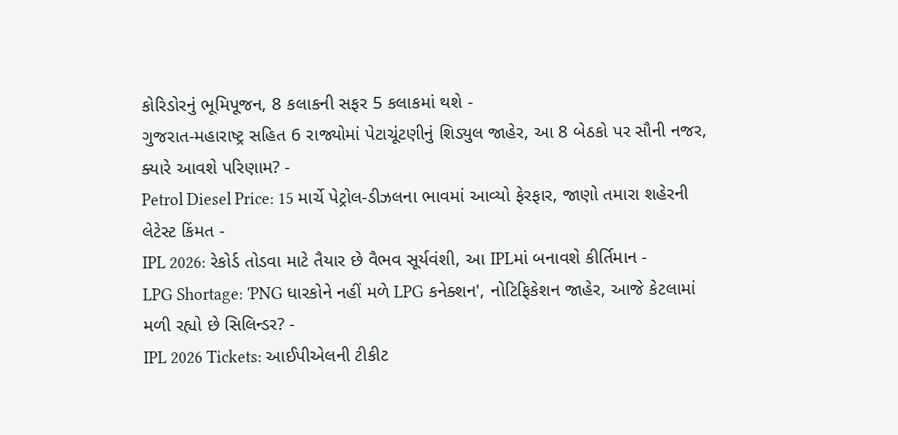કોરિડોરનું ભૂમિપૂજન, 8 કલાકની સફર 5 કલાકમાં થશે -
ગુજરાત-મહારાષ્ટ્ર સહિત 6 રાજ્યોમાં પેટાચૂંટણીનું શિડ્યુલ જાહેર, આ 8 બેઠકો પર સૌની નજર, ક્યારે આવશે પરિણામ? -
Petrol Diesel Price: 15 માર્ચે પેટ્રોલ-ડીઝલના ભાવમાં આવ્યો ફેરફાર, જાણો તમારા શહેરની લેટેસ્ટ કિંમત -
IPL 2026: રેકોર્ડ તોડવા માટે તૈયાર છે વૈભવ સૂર્યવંશી, આ IPLમાં બનાવશે કીર્તિમાન -
LPG Shortage: 'PNG ધારકોને નહીં મળે LPG કનેક્શન', નોટિફિકેશન જાહેર, આજે કેટલામાં મળી રહ્યો છે સિલિન્ડર? -
IPL 2026 Tickets: આઈપીએલની ટીકીટ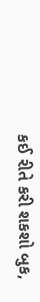કઈ રીતે કરી શકશો બુક,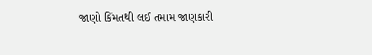જાણો કિંમતથી લઈ તમામ જાણકારી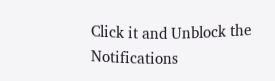Click it and Unblock the Notifications